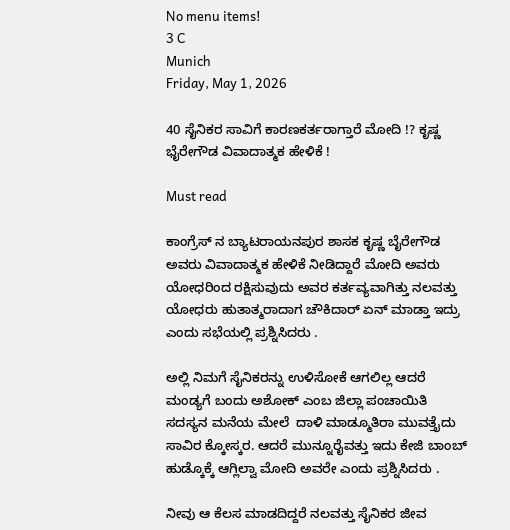No menu items!
3 C
Munich
Friday, May 1, 2026

40 ಸೈನಿಕರ ಸಾವಿಗೆ ಕಾರಣಕರ್ತರಾಗ್ತಾರೆ ಮೋದಿ !? ಕೃಷ್ಣ ಭೈರೇಗೌಡ ವಿವಾದಾತ್ಮಕ ಹೇಳಿಕೆ !

Must read

ಕಾಂಗ್ರೆಸ್ ನ ಬ್ಯಾಟರಾಯನಪುರ ಶಾಸಕ ಕೃಷ್ಣ ಬೈರೇಗೌಡ ಅವರು ವಿವಾದಾತ್ಮಕ ಹೇಳಿಕೆ ನೀಡಿದ್ದಾರೆ ಮೋದಿ ಅವರು ಯೋಧರಿಂದ ರಕ್ಷಿಸುವುದು ಅವರ ಕರ್ತವ್ಯವಾಗಿತ್ತು ನಲವತ್ತು ಯೋಧರು ಹುತಾತ್ಮರಾದಾಗ ಚೌಕಿದಾರ್ ಏನ್ ಮಾಡ್ತಾ ಇದ್ರು ಎಂದು ಸಭೆಯಲ್ಲಿ ಪ್ರಶ್ನಿಸಿದರು .

ಅಲ್ಲಿ ನಿಮಗೆ ಸೈನಿಕರನ್ನು ಉಳಿಸೋಕೆ ಆಗಲಿಲ್ಲ ಆದರೆ ಮಂಡ್ಯಗೆ ಬಂದು ಅಶೋಕ್ ಎಂಬ ಜಿಲ್ಲಾ ಪಂಚಾಯಿತಿ ಸದಸ್ಯನ ಮನೆಯ ಮೇಲೆ  ದಾಳಿ ಮಾಡ್ಮೂತಿರಾ ಮುವತ್ತೈದು ಸಾವಿರ ಕ್ಕೋಸ್ಕರ. ಆದರೆ ಮುನ್ನೂರೈವತ್ತು ಇದು ಕೇಜಿ ಬಾಂಬ್ ಹುಡ್ಕೊಕ್ಕೆ ಆಗ್ಲಿಲ್ವಾ ಮೋದಿ ಅವರೇ ಎಂದು ಪ್ರಶ್ನಿಸಿದರು .

ನೀವು ಆ ಕೆಲಸ ಮಾಡದಿದ್ದರೆ ನಲವತ್ತು ಸೈನಿಕರ ಜೀವ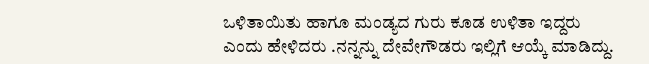ಒಳಿತಾಯಿತು ಹಾಗೂ ಮಂಡ್ಯದ ಗುರು ಕೂಡ ಉಳಿತಾ ಇದ್ದರು ಎಂದು ಹೇಳಿದರು .ನನ್ನನ್ನು ದೇವೇಗೌಡರು ಇಲ್ಲಿಗೆ ಆಯ್ಕೆ ಮಾಡಿದ್ದು.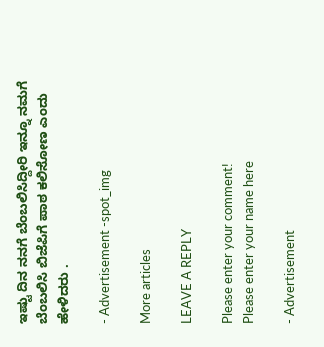ಇಷ್ಟು ದಿನ ನನಗೆ ಬೆಂಬಲಿಸಿದ್ದೀರಿ ಇನ್ನೂ ನಮಗೆ ಬೆಂಬಲಿಸಿ ಬಿಜೆಪಿಗೆ ಪಾಠ ಕಲಿಸೋಣ ಎಂದು ಹೇಳಿದರು .

- Advertisement -spot_img

More articles

LEAVE A REPLY

Please enter your comment!
Please enter your name here

- Advertisement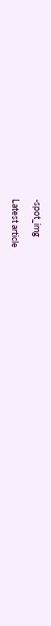-spot_img

Latest article